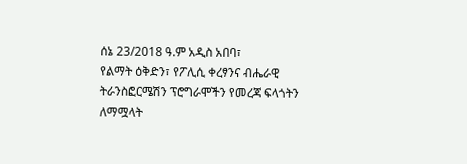ሰኔ 23/2018 ዓ.ም አዲስ አበባ፣
የልማት ዕቅድን፣ የፖሊሲ ቀረፃንና ብሔራዊ ትራንስፎርሜሽን ፕሮግራሞችን የመረጃ ፍላጎትን ለማሟላት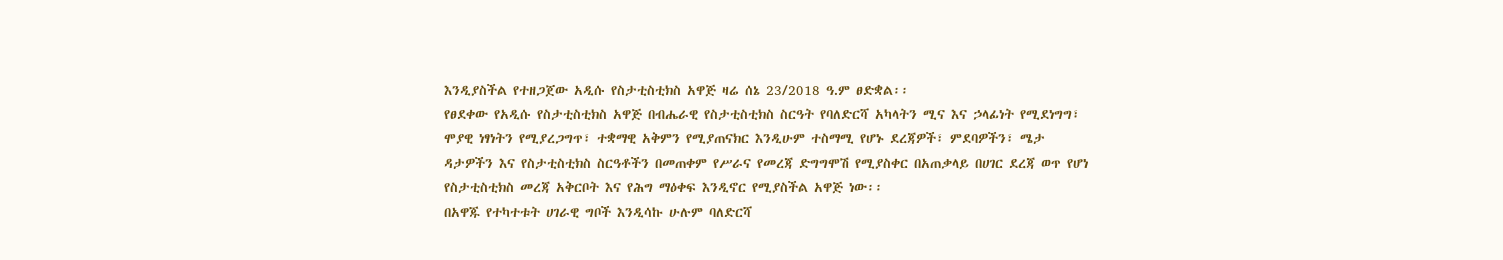እንዲያስችል የተዘጋጀው አዲሱ የስታቲስቲክስ አዋጅ ዛሬ ሰኔ 23/2018 ዓ.ም ፀድቋል፡፡
የፀደቀው የአዲሱ የስታቲስቲክስ አዋጅ በብሔራዊ የስታቲስቲክስ ስርዓት የባለድርሻ አካላትን ሚና እና ኃላፊነት የሚደነግግ፣ ሞያዊ ነፃነትን የሚያረጋግጥ፣ ተቋማዊ አቅምን የሚያጠናክር እንዲሁም ተስማሚ የሆኑ ደረጃዎች፣ ምደባዎችን፣ ሜታ ዳታዎችን እና የስታቲስቲክስ ስርዓቶችን በመጠቀም የሥራና የመረጃ ድግግሞሽ የሚያስቀር በአጠቃላይ በሀገር ደረጃ ወጥ የሆነ የስታቲስቲክስ መረጃ አቅርቦት እና የሕግ ማዕቀፍ እንዲኖር የሚያስችል አዋጅ ነው፡፡
በአዋጁ የተካተቱት ሀገራዊ ግቦች እንዲሳኩ ሁሉም ባለድርሻ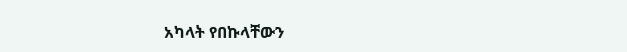አካላት የበኩላቸውን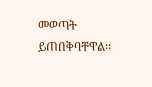መወጣት ይጠበቅባቸዋል፡፡